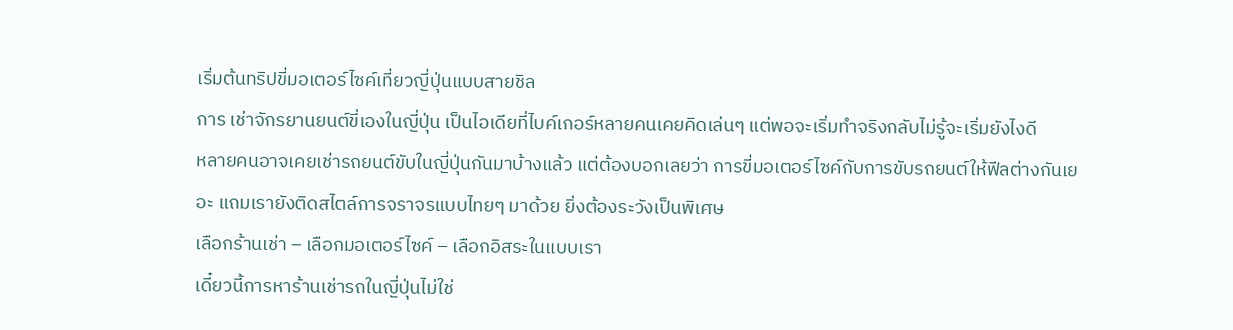เริ่มต้นทริปขี่มอเตอร์ไซค์เที่ยวญี่ปุ่นแบบสายชิล
การ เช่าจักรยานยนต์ขี่เองในญี่ปุ่น เป็นไอเดียที่ไบค์เกอร์หลายคนเคยคิดเล่นๆ แต่พอจะเริ่มทำจริงกลับไม่รู้จะเริ่มยังไงดี
หลายคนอาจเคยเช่ารถยนต์ขับในญี่ปุ่นกันมาบ้างแล้ว แต่ต้องบอกเลยว่า การขี่มอเตอร์ไซค์กับการขับรถยนต์ให้ฟีลต่างกันเยอะ แถมเรายังติดสไตล์การจราจรแบบไทยๆ มาด้วย ยิ่งต้องระวังเป็นพิเศษ
เลือกร้านเช่า – เลือกมอเตอร์ไซค์ – เลือกอิสระในแบบเรา
เดี๋ยวนี้การหาร้านเช่ารถในญี่ปุ่นไม่ใช่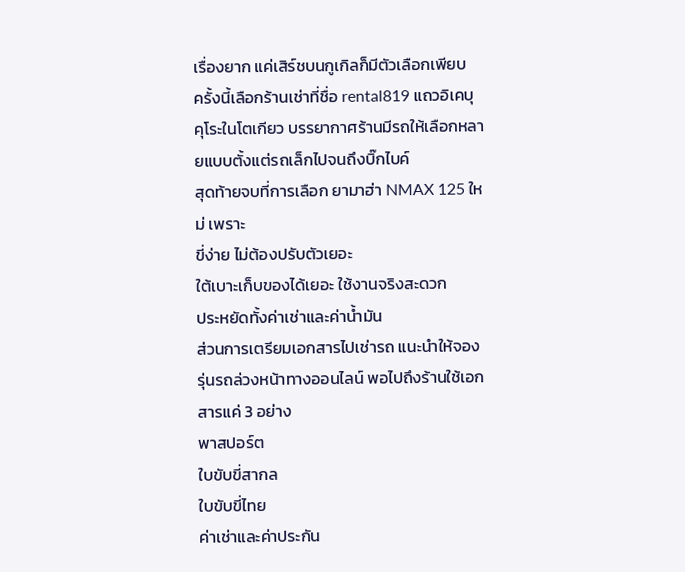เรื่องยาก แค่เสิร์ชบนกูเกิลก็มีตัวเลือกเพียบ
ครั้งนี้เลือกร้านเช่าที่ชื่อ rental819 แถวอิเคบุคุโระในโตเกียว บรรยากาศร้านมีรถให้เลือกหลายแบบตั้งแต่รถเล็กไปจนถึงบิ๊กไบค์
สุดท้ายจบที่การเลือก ยามาฮ่า NMAX 125 ใหม่ เพราะ
ขี่ง่าย ไม่ต้องปรับตัวเยอะ
ใต้เบาะเก็บของได้เยอะ ใช้งานจริงสะดวก
ประหยัดทั้งค่าเช่าและค่าน้ำมัน
ส่วนการเตรียมเอกสารไปเช่ารถ แนะนำให้จองรุ่นรถล่วงหน้าทางออนไลน์ พอไปถึงร้านใช้เอกสารแค่ 3 อย่าง
พาสปอร์ต
ใบขับขี่สากล
ใบขับขี่ไทย
ค่าเช่าและค่าประกัน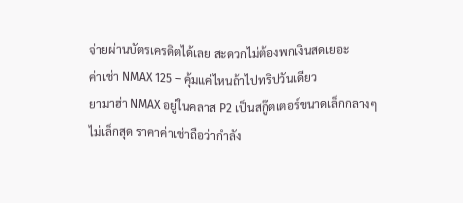จ่ายผ่านบัตรเครดิตได้เลย สะดวกไม่ต้องพกเงินสดเยอะ
ค่าเช่า NMAX 125 – คุ้มแค่ไหนถ้าไปทริปวันเดียว
ยามาฮ่า NMAX อยู่ในคลาส P2 เป็นสกู๊ตเตอร์ขนาดเล็กกลางๆ ไม่เล็กสุด ราคาค่าเช่าถือว่ากำลัง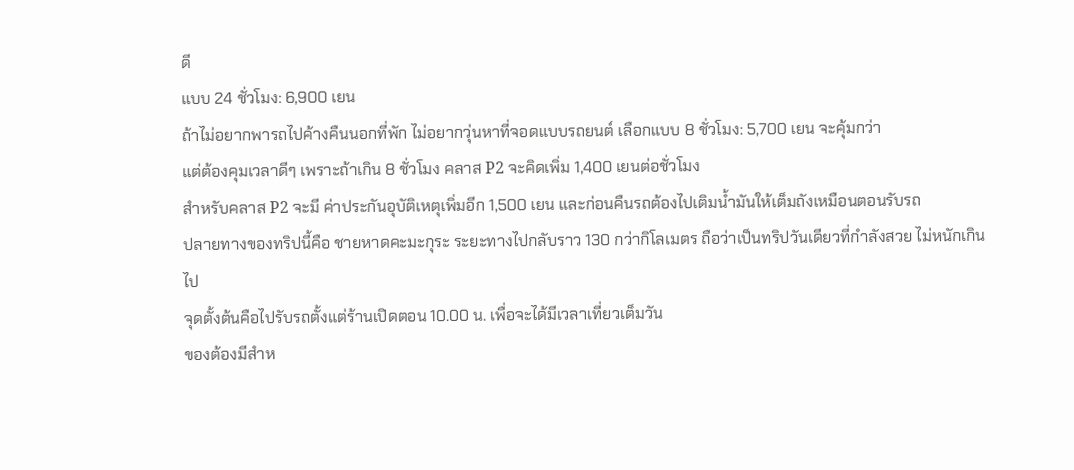ดี
แบบ 24 ชั่วโมง: 6,900 เยน
ถ้าไม่อยากพารถไปค้างคืนนอกที่พัก ไม่อยากวุ่นหาที่จอดแบบรถยนต์ เลือกแบบ 8 ชั่วโมง: 5,700 เยน จะคุ้มกว่า
แต่ต้องคุมเวลาดีๆ เพราะถ้าเกิน 8 ชั่วโมง คลาส P2 จะคิดเพิ่ม 1,400 เยนต่อชั่วโมง
สำหรับคลาส P2 จะมี ค่าประกันอุบัติเหตุเพิ่มอีก 1,500 เยน และก่อนคืนรถต้องไปเติมน้ำมันให้เต็มถังเหมือนตอนรับรถ
ปลายทางของทริปนี้คือ ชายหาดคะมะกุระ ระยะทางไปกลับราว 130 กว่ากิโลเมตร ถือว่าเป็นทริปวันเดียวที่กำลังสวย ไม่หนักเกินไป
จุดตั้งต้นคือไปรับรถตั้งแต่ร้านเปิดตอน 10.00 น. เพื่อจะได้มีเวลาเที่ยวเต็มวัน
ของต้องมีสำห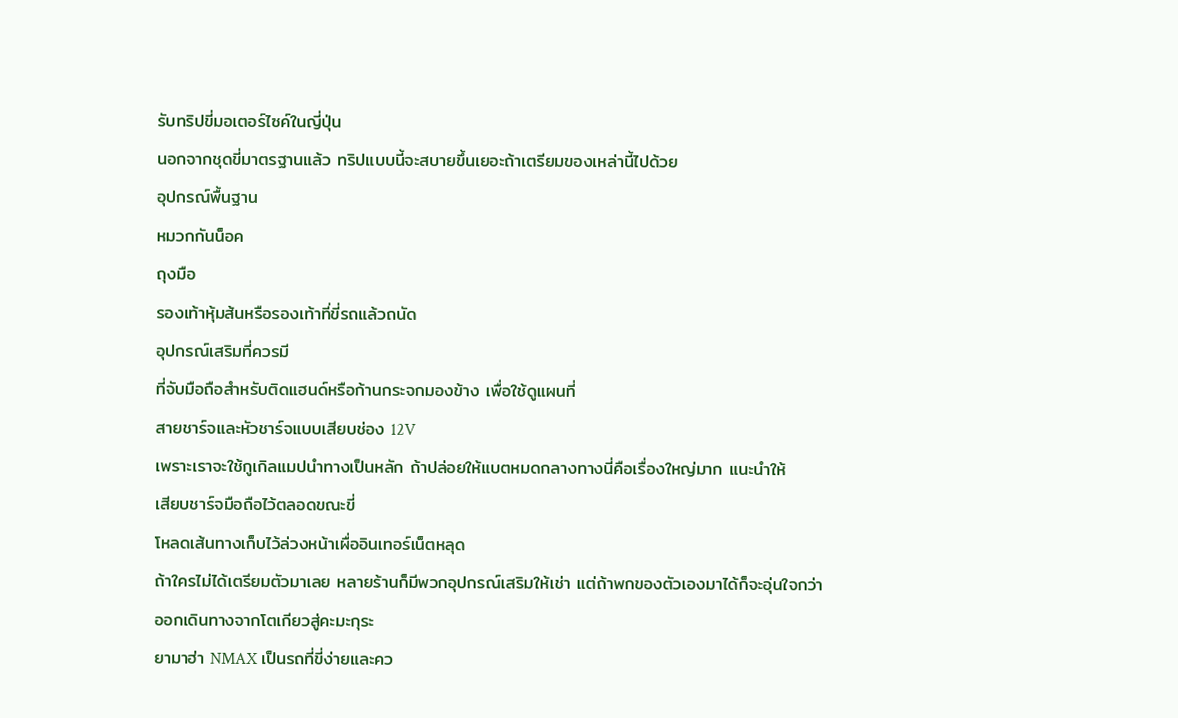รับทริปขี่มอเตอร์ไซค์ในญี่ปุ่น
นอกจากชุดขี่มาตรฐานแล้ว ทริปแบบนี้จะสบายขึ้นเยอะถ้าเตรียมของเหล่านี้ไปด้วย
อุปกรณ์พื้นฐาน
หมวกกันน็อค
ถุงมือ
รองเท้าหุ้มส้นหรือรองเท้าที่ขี่รถแล้วถนัด
อุปกรณ์เสริมที่ควรมี
ที่จับมือถือสำหรับติดแฮนด์หรือก้านกระจกมองข้าง เพื่อใช้ดูแผนที่
สายชาร์จและหัวชาร์จแบบเสียบช่อง 12V
เพราะเราจะใช้กูเกิลแมปนำทางเป็นหลัก ถ้าปล่อยให้แบตหมดกลางทางนี่คือเรื่องใหญ่มาก แนะนำให้
เสียบชาร์จมือถือไว้ตลอดขณะขี่
โหลดเส้นทางเก็บไว้ล่วงหน้าเผื่ออินเทอร์เน็ตหลุด
ถ้าใครไม่ได้เตรียมตัวมาเลย หลายร้านก็มีพวกอุปกรณ์เสริมให้เช่า แต่ถ้าพกของตัวเองมาได้ก็จะอุ่นใจกว่า
ออกเดินทางจากโตเกียวสู่คะมะกุระ
ยามาฮ่า NMAX เป็นรถที่ขี่ง่ายและคว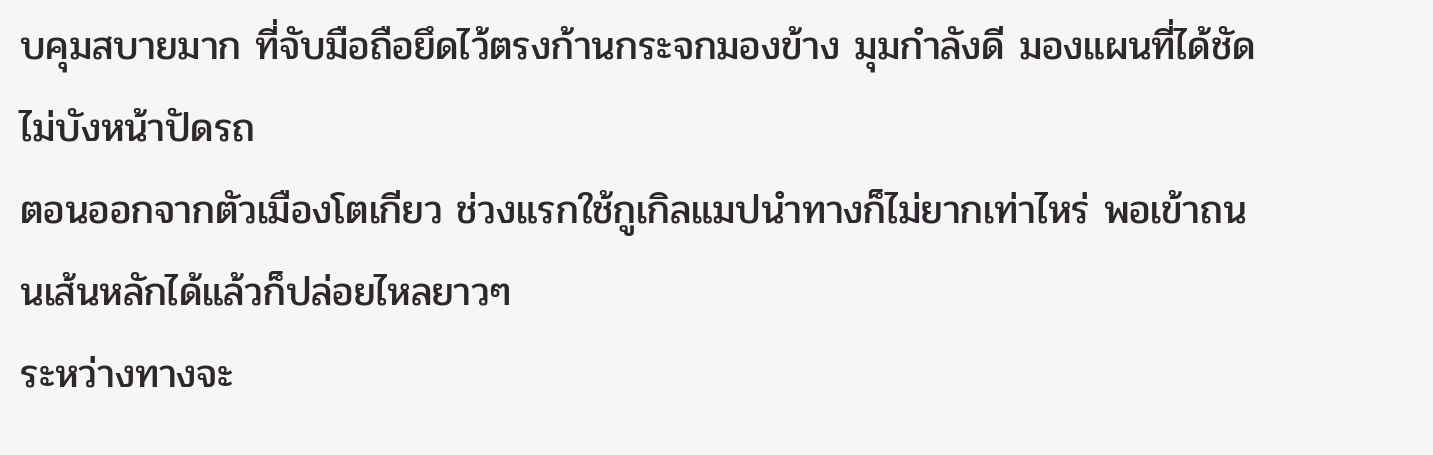บคุมสบายมาก ที่จับมือถือยึดไว้ตรงก้านกระจกมองข้าง มุมกำลังดี มองแผนที่ได้ชัด ไม่บังหน้าปัดรถ
ตอนออกจากตัวเมืองโตเกียว ช่วงแรกใช้กูเกิลแมปนำทางก็ไม่ยากเท่าไหร่ พอเข้าถนนเส้นหลักได้แล้วก็ปล่อยไหลยาวๆ
ระหว่างทางจะ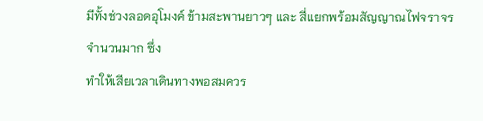มีทั้งช่วงลอดอุโมงค์ ข้ามสะพานยาวๆ และ สี่แยกพร้อมสัญญาณไฟจราจรจำนวนมาก ซึ่ง
ทำให้เสียเวลาเดินทางพอสมควร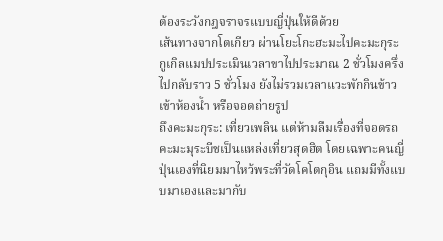ต้องระวังกฎจราจรแบบญี่ปุ่นให้ดีด้วย
เส้นทางจากโตเกียว ผ่านโยะโกะฮะมะไปคะมะกุระ กูเกิลแมปประเมินเวลาขาไปประมาณ 2 ชั่วโมงครึ่ง ไปกลับราว 5 ชั่วโมง ยังไม่รวมเวลาแวะพักกินข้าว เข้าห้องน้ำ หรือจอดถ่ายรูป
ถึงคะมะกุระ: เที่ยวเพลิน แต่ห้ามลืมเรื่องที่จอดรถ
คะมะมุระบีชเป็นแหล่งเที่ยวสุดฮิต โดยเฉพาะคนญี่ปุ่นเองที่นิยมมาไหว้พระที่วัดโคโตกุอิน แถมมีทั้งแบบมาเองและมากับ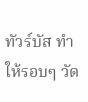ทัวร์บัส ทำให้รอบๆ วัด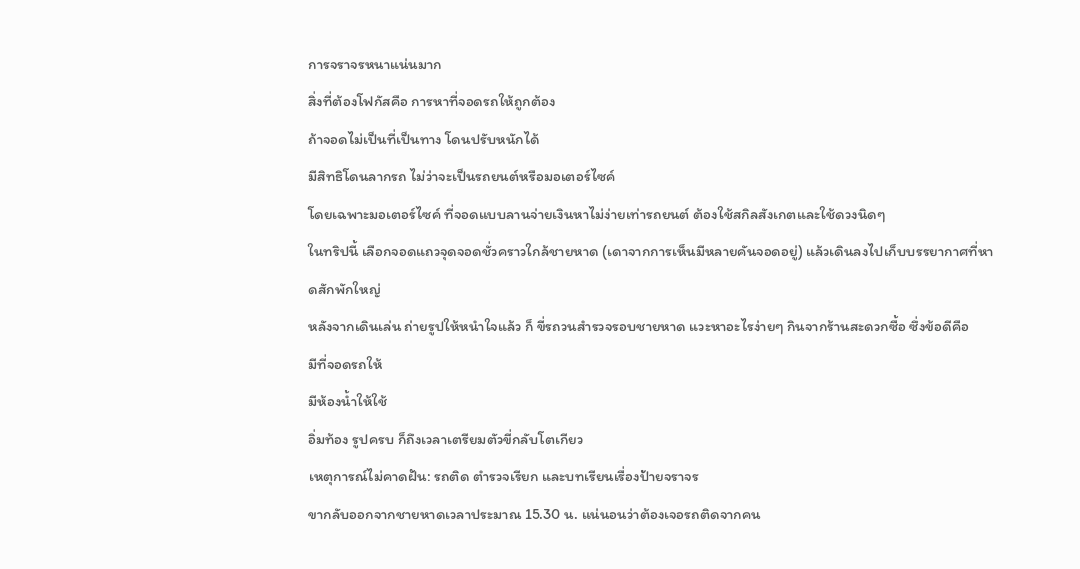การจราจรหนาแน่นมาก
สิ่งที่ต้องโฟกัสคือ การหาที่จอดรถให้ถูกต้อง
ถ้าจอดไม่เป็นที่เป็นทาง โดนปรับหนักได้
มีสิทธิโดนลากรถ ไม่ว่าจะเป็นรถยนต์หรือมอเตอร์ไซค์
โดยเฉพาะมอเตอร์ไซค์ ที่จอดแบบลานจ่ายเงินหาไม่ง่ายเท่ารถยนต์ ต้องใช้สกิลสังเกตและใช้ดวงนิดๆ
ในทริปนี้ เลือกจอดแถวจุดจอดชั่วคราวใกล้ชายหาด (เดาจากการเห็นมีหลายคันจอดอยู่) แล้วเดินลงไปเก็บบรรยากาศที่หาดสักพักใหญ่
หลังจากเดินเล่น ถ่ายรูปให้หนำใจแล้ว ก็ ขี่รถวนสำรวจรอบชายหาด แวะหาอะไรง่ายๆ กินจากร้านสะดวกซื้อ ซึ่งข้อดีคือ
มีที่จอดรถให้
มีห้องน้ำให้ใช้
อิ่มท้อง รูปครบ ก็ถึงเวลาเตรียมตัวขี่กลับโตเกียว
เหตุการณ์ไม่คาดฝัน: รถติด ตำรวจเรียก และบทเรียนเรื่องป้ายจราจร
ขากลับออกจากชายหาดเวลาประมาณ 15.30 น. แน่นอนว่าต้องเจอรถติดจากคน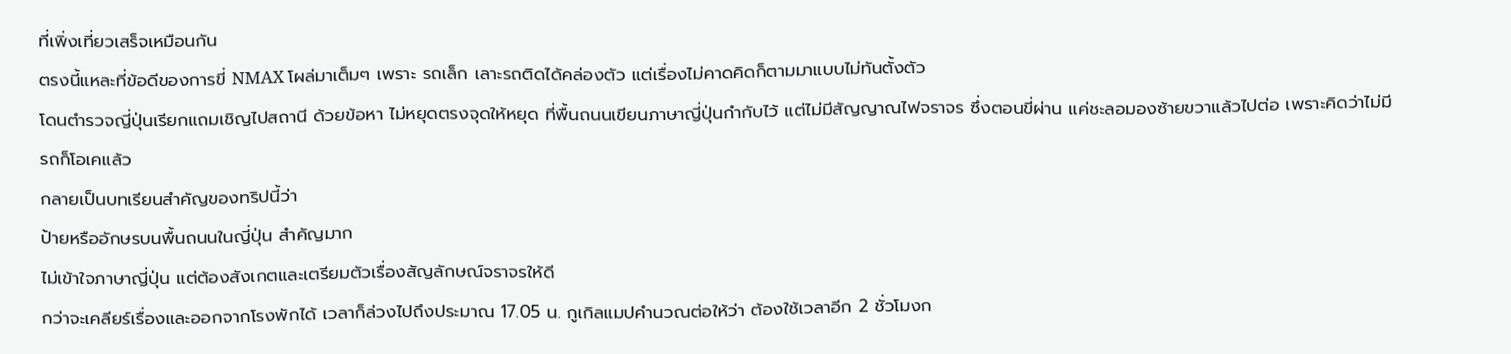ที่เพิ่งเที่ยวเสร็จเหมือนกัน
ตรงนี้แหละที่ข้อดีของการขี่ NMAX โผล่มาเต็มๆ เพราะ รถเล็ก เลาะรถติดได้คล่องตัว แต่เรื่องไม่คาดคิดก็ตามมาแบบไม่ทันตั้งตัว
โดนตำรวจญี่ปุ่นเรียกแถมเชิญไปสถานี ด้วยข้อหา ไม่หยุดตรงจุดให้หยุด ที่พื้นถนนเขียนภาษาญี่ปุ่นกำกับไว้ แต่ไม่มีสัญญาณไฟจราจร ซึ่งตอนขี่ผ่าน แค่ชะลอมองซ้ายขวาแล้วไปต่อ เพราะคิดว่าไม่มีรถก็โอเคแล้ว
กลายเป็นบทเรียนสำคัญของทริปนี้ว่า
ป้ายหรืออักษรบนพื้นถนนในญี่ปุ่น สำคัญมาก
ไม่เข้าใจภาษาญี่ปุ่น แต่ต้องสังเกตและเตรียมตัวเรื่องสัญลักษณ์จราจรให้ดี
กว่าจะเคลียร์เรื่องและออกจากโรงพักได้ เวลาก็ล่วงไปถึงประมาณ 17.05 น. กูเกิลแมปคำนวณต่อให้ว่า ต้องใช้เวลาอีก 2 ชั่วโมงก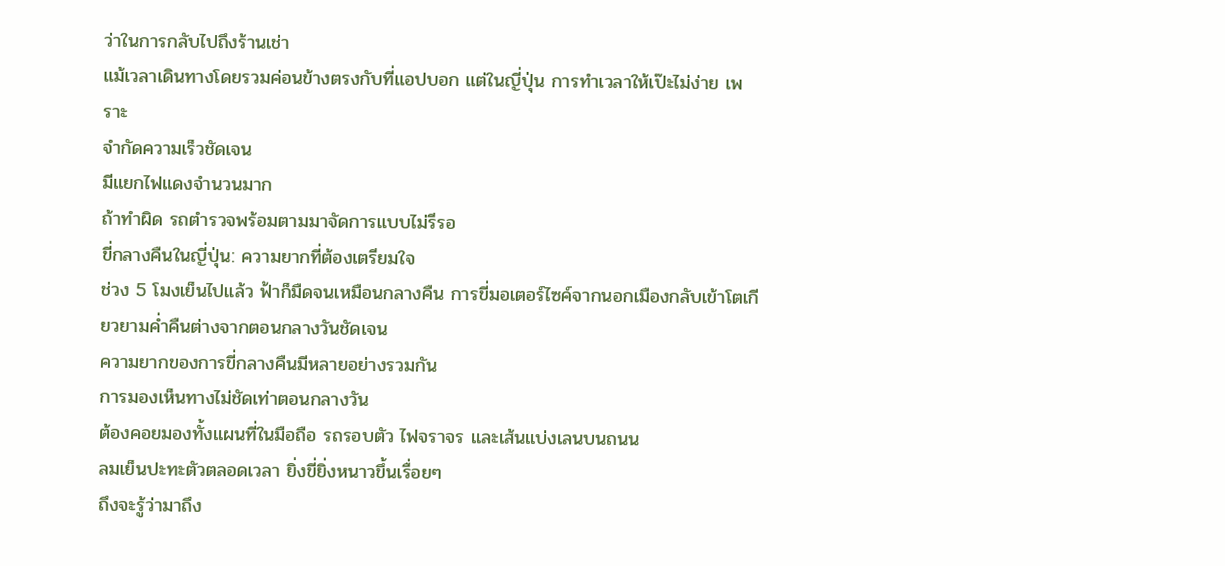ว่าในการกลับไปถึงร้านเช่า
แม้เวลาเดินทางโดยรวมค่อนข้างตรงกับที่แอปบอก แต่ในญี่ปุ่น การทำเวลาให้เป๊ะไม่ง่าย เพราะ
จำกัดความเร็วชัดเจน
มีแยกไฟแดงจำนวนมาก
ถ้าทำผิด รถตำรวจพร้อมตามมาจัดการแบบไม่รีรอ
ขี่กลางคืนในญี่ปุ่น: ความยากที่ต้องเตรียมใจ
ช่วง 5 โมงเย็นไปแล้ว ฟ้าก็มืดจนเหมือนกลางคืน การขี่มอเตอร์ไซค์จากนอกเมืองกลับเข้าโตเกียวยามค่ำคืนต่างจากตอนกลางวันชัดเจน
ความยากของการขี่กลางคืนมีหลายอย่างรวมกัน
การมองเห็นทางไม่ชัดเท่าตอนกลางวัน
ต้องคอยมองทั้งแผนที่ในมือถือ รถรอบตัว ไฟจราจร และเส้นแบ่งเลนบนถนน
ลมเย็นปะทะตัวตลอดเวลา ยิ่งขี่ยิ่งหนาวขึ้นเรื่อยๆ
ถึงจะรู้ว่ามาถึง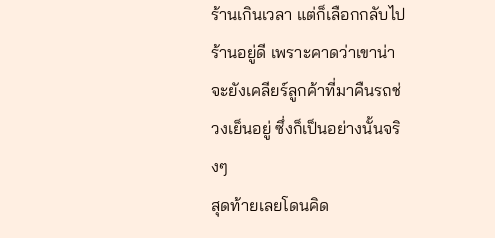ร้านเกินเวลา แต่ก็เลือกกลับไปร้านอยู่ดี เพราะคาดว่าเขาน่าจะยังเคลียร์ลูกค้าที่มาคืนรถช่วงเย็นอยู่ ซึ่งก็เป็นอย่างนั้นจริงๆ
สุดท้ายเลยโดนคิด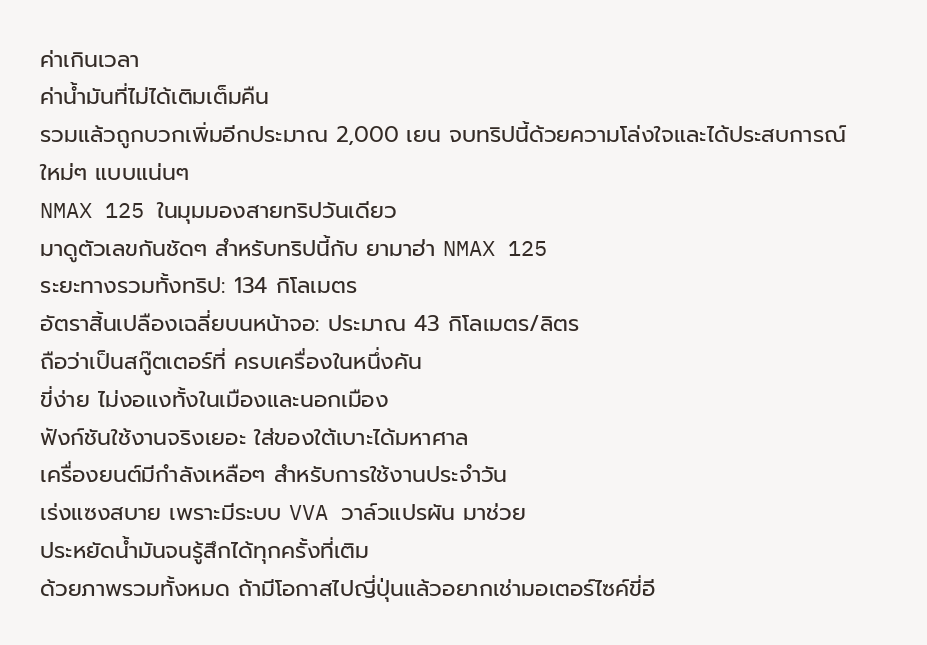ค่าเกินเวลา
ค่าน้ำมันที่ไม่ได้เติมเต็มคืน
รวมแล้วถูกบวกเพิ่มอีกประมาณ 2,000 เยน จบทริปนี้ด้วยความโล่งใจและได้ประสบการณ์ใหม่ๆ แบบแน่นๆ
NMAX 125 ในมุมมองสายทริปวันเดียว
มาดูตัวเลขกันชัดๆ สำหรับทริปนี้กับ ยามาฮ่า NMAX 125
ระยะทางรวมทั้งทริป: 134 กิโลเมตร
อัตราสิ้นเปลืองเฉลี่ยบนหน้าจอ: ประมาณ 43 กิโลเมตร/ลิตร
ถือว่าเป็นสกู๊ตเตอร์ที่ ครบเครื่องในหนึ่งคัน
ขี่ง่าย ไม่งอแงทั้งในเมืองและนอกเมือง
ฟังก์ชันใช้งานจริงเยอะ ใส่ของใต้เบาะได้มหาศาล
เครื่องยนต์มีกำลังเหลือๆ สำหรับการใช้งานประจำวัน
เร่งแซงสบาย เพราะมีระบบ VVA วาล์วแปรผัน มาช่วย
ประหยัดน้ำมันจนรู้สึกได้ทุกครั้งที่เติม
ด้วยภาพรวมทั้งหมด ถ้ามีโอกาสไปญี่ปุ่นแล้วอยากเช่ามอเตอร์ไซค์ขี่อี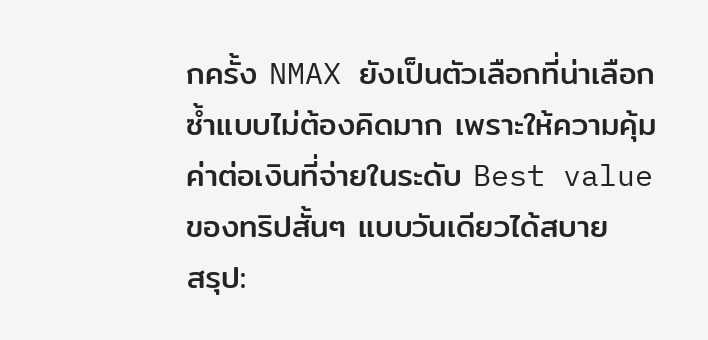กครั้ง NMAX ยังเป็นตัวเลือกที่น่าเลือกซ้ำแบบไม่ต้องคิดมาก เพราะให้ความคุ้มค่าต่อเงินที่จ่ายในระดับ Best value ของทริปสั้นๆ แบบวันเดียวได้สบาย
สรุป: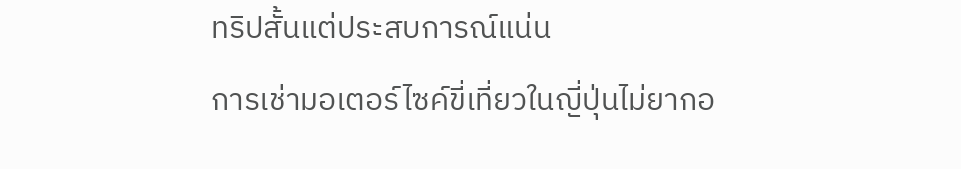ทริปสั้นแต่ประสบการณ์แน่น
การเช่ามอเตอร์ไซค์ขี่เที่ยวในญี่ปุ่นไม่ยากอ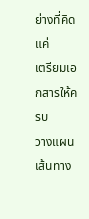ย่างที่คิด แค่
เตรียมเอกสารให้ครบ
วางแผนเส้นทาง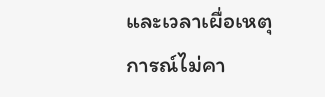และเวลาเผื่อเหตุการณ์ไม่คา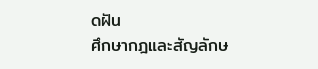ดฝัน
ศึกษากฎและสัญลักษ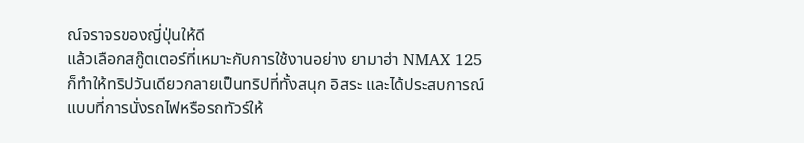ณ์จราจรของญี่ปุ่นให้ดี
แล้วเลือกสกู๊ตเตอร์ที่เหมาะกับการใช้งานอย่าง ยามาฮ่า NMAX 125 ก็ทำให้ทริปวันเดียวกลายเป็นทริปที่ทั้งสนุก อิสระ และได้ประสบการณ์แบบที่การนั่งรถไฟหรือรถทัวร์ให้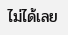ไม่ได้เลย